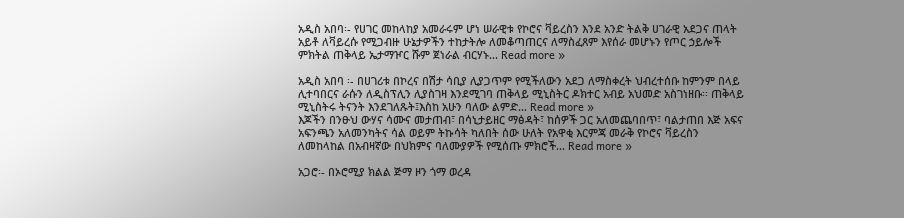አዲስ አበባ፡- የሀገር መከላከያ አመራሩም ሆነ ሠራዊቱ የኮሮና ቫይረስን እንደ አንድ ትልቅ ሀገራዊ አደጋና ጠላት አይቶ ለቫይረሱ የሚጋብዙ ሁኔታዎችን ተከታትሎ ለመቆጣጠርና ለማስፈጸም እየሰራ መሆኑን የጦር ኃይሎች ምክትል ጠቅላይ ኤታማዦር ሹም ጀነራል ብርሃኑ... Read more »

አዲስ አበባ ፡- በሀገሪቱ በኮረና በሽታ ሳቢያ ሊያጋጥም የሚችለውን አደጋ ለማስቀረት ህብረተሰቡ ከምንም በላይ ሊተባበርና ራሱን ለዲስፕሊን ሊያስገዛ እንደሚገባ ጠቅላይ ሚኒስትር ዶክተር አብይ አህመድ አስገነዘቡ፡፡ ጠቅላይ ሚኒስትሩ ትናንት እንደገለጹት፤እስከ አሁን ባለው ልምድ... Read more »
እጆችን በንፁህ ውሃና ሳሙና መታጠብ፣ በሳኒታይዘር ማፅዳት፣ ከሰዎች ጋር አለመጨባበጥ፣ ባልታጠበ እጅ አፍና አፍንጫን አለመንካትና ሳል ወይም ትኩሳት ካለበት ሰው ሁለት የአዋቂ እርምጃ መራቅ የኮሮና ቫይረስን ለመከላከል በአብዛኛው በህክምና ባለሙያዎች የሚሰጡ ምክሮች... Read more »

አጋሮ፡- በኦሮሚያ ክልል ጅማ ዞን ጎማ ወረዳ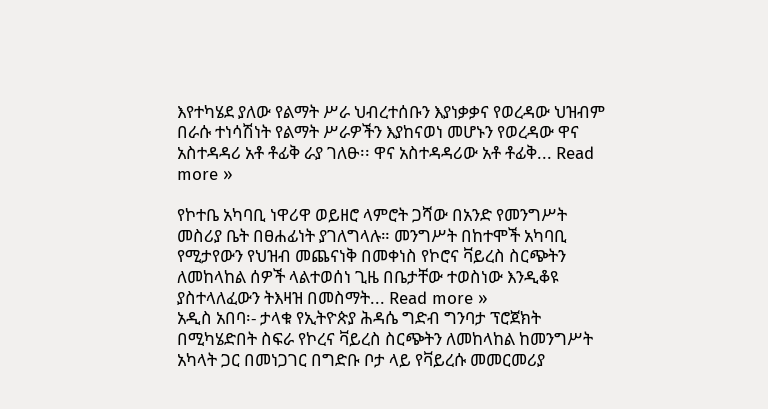እየተካሄደ ያለው የልማት ሥራ ህብረተሰቡን እያነቃቃና የወረዳው ህዝብም በራሱ ተነሳሽነት የልማት ሥራዎችን እያከናወነ መሆኑን የወረዳው ዋና አስተዳዳሪ አቶ ቶፊቅ ራያ ገለፁ፡፡ ዋና አስተዳዳሪው አቶ ቶፊቅ... Read more »

የኮተቤ አካባቢ ነዋሪዋ ወይዘሮ ላምሮት ጋሻው በአንድ የመንግሥት መስሪያ ቤት በፀሐፊነት ያገለግላሉ። መንግሥት በከተሞች አካባቢ የሚታየውን የህዝብ መጨናነቅ በመቀነስ የኮሮና ቫይረስ ስርጭትን ለመከላከል ሰዎች ላልተወሰነ ጊዜ በቤታቸው ተወስነው እንዲቆዩ ያስተላለፈውን ትእዛዝ በመስማት... Read more »
አዲስ አበባ፡- ታላቁ የኢትዮጵያ ሕዳሴ ግድብ ግንባታ ፕሮጀክት በሚካሄድበት ስፍራ የኮረና ቫይረስ ስርጭትን ለመከላከል ከመንግሥት አካላት ጋር በመነጋገር በግድቡ ቦታ ላይ የቫይረሱ መመርመሪያ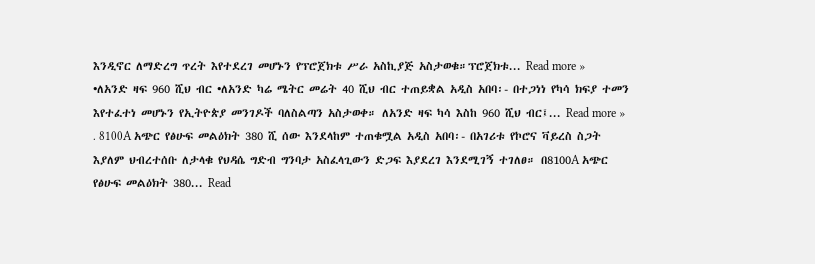እንዲኖር ለማድረግ ጥረት እየተደረገ መሆኑን የፕሮጀክቱ ሥራ አስኪያጅ አስታወቁ።ፕሮጀክቱ... Read more »
•ለአንድ ዛፍ 960 ሺህ ብር •ለአንድ ካሬ ሜትር መሬት 40 ሺህ ብር ተጠይቋል አዲስ አበባ፡- በተጋነነ የካሳ ክፍያ ተመን እየተፈተነ መሆኑን የኢትዮጵያ መንገዶች ባለስልጣን አስታወቀ። ለአንድ ዛፍ ካሳ እስከ 960 ሺህ ብር፤... Read more »
. 8100A አጭር የፅሁፍ መልዕክት 380 ሺ ሰው እንደላከም ተጠቁሟል አዲስ አበባ፡- በአገሪቱ የኮሮና ቫይረስ ስጋት እያለም ህብረተሰቡ ለታላቁ የህዳሴ ግድብ ግንባታ አስፈላጊውን ድጋፍ እያደረገ እንደሚገኝ ተገለፀ። በ8100A አጭር የፅሁፍ መልዕክት 380... Read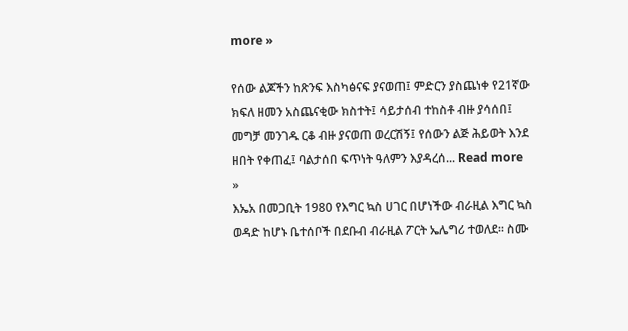more »

የሰው ልጆችን ከጽንፍ እስካፅናፍ ያናወጠ፤ ምድርን ያስጨነቀ የ21ኛው ክፍለ ዘመን አስጨናቂው ክስተት፤ ሳይታሰብ ተከስቶ ብዙ ያሳሰበ፤ መግቻ መንገዱ ርቆ ብዙ ያናወጠ ወረርሽኝ፤ የሰውን ልጅ ሕይወት እንደ ዘበት የቀጠፈ፤ ባልታሰበ ፍጥነት ዓለምን እያዳረሰ... Read more »
እኤአ በመጋቢት 1980 የእግር ኳስ ሀገር በሆነችው ብራዚል እግር ኳስ ወዳድ ከሆኑ ቤተሰቦች በደቡብ ብራዚል ፖርት ኤሌግሪ ተወለደ። ስሙ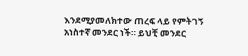እንደሚያመለክተው ጠረፍ ላይ የምትገኝ አነስተኛ መንደር ነች። ይህቺ መንደር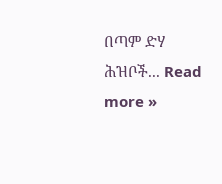በጣም ድሃ ሕዝቦች... Read more »